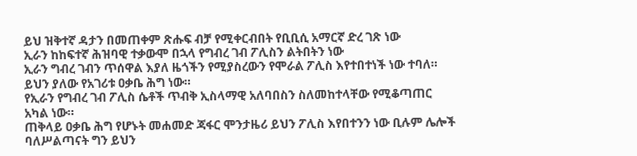ይህ ዝቅተኛ ዳታን በመጠቀም ጽሑፍ ብቻ የሚቀርብበት የቢቢሲ አማርኛ ድረ ገጽ ነው
ኢራን ከከፍተኛ ሕዝባዊ ተቃውሞ በኋላ የግብረ ገብ ፖሊስን ልትበትን ነው
ኢራን ግብረ ገብን ጥሰዋል እያለ ዜጎችን የሚያስረውን የሞራል ፖሊስ እየተበተነች ነው ተባለ።
ይህን ያለው የአገሪቱ ዐቃቤ ሕግ ነው።
የኢራን የግብረ ገብ ፖሊስ ሴቶች ጥብቅ ኢስላማዊ አለባበስን ስለመከተላቸው የሚቆጣጠር አካል ነው።
ጠቅላይ ዐቃቤ ሕግ የሆኑት መሐመድ ጃፋር ሞንታዜሪ ይህን ፖሊስ እየበተንን ነው ቢሉም ሌሎች ባለሥልጣናት ግን ይህን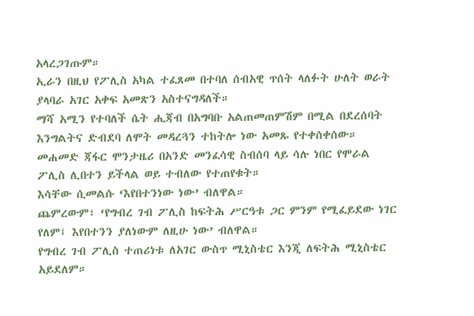አላረጋገጡም።
ኢራን በዚህ የፖሊስ አካል ተፈጸመ በተባለ ሰብአዊ ጥሰት ላለፉት ሁለት ወራት ያላባራ አገር አቀፍ አመጽን አስተናግዳለች።
ማሻ አሚን የተባለች ሴት ሒጃብ በአግባቡ አልጠመጠምሽም በሚል በደረሰባት እንግልትና ድብደባ ለሞት መዳረጓን ተከትሎ ነው አመጹ የተቀሰቀሰው።
መሐመድ ጃፋር ሞንታዜሪ በአንድ መንፈሳዊ ስብሰባ ላይ ሳሉ ነበር የሞራል ፖሊስ ሊበተን ይችላል ወይ ተብለው የተጠየቁት።
እሳቸው ሲመልሱ ‘እየበተንነው ነው’ ብለዋል።
ጨምረውም፣ ‘የግብረ ገብ ፖሊስ ከፍትሕ ሥርዓቱ ጋር ምንም የሚፈይደው ነገር የለም፤ እየበተንን ያለነውም ለዚሁ ነው’ ብለዋል።
የግብረ ገብ ፖሊስ ተጠሪነቱ ለአገር ውስጥ ሚኒስቴር እንጂ ለፍትሕ ሚኒስቴር አይደለም።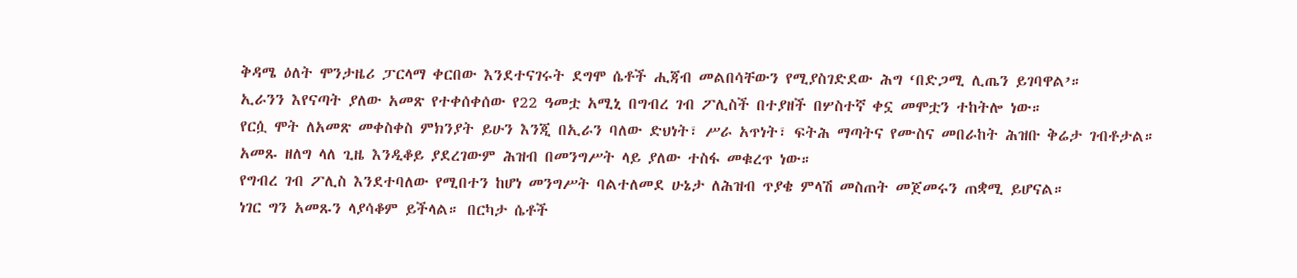ቅዳሜ ዕለት ሞንታዜሪ ፓርላማ ቀርበው እንደተናገሩት ደግሞ ሴቶች ሒጃብ መልበሳቸውን የሚያስገድደው ሕግ ‘በድጋሚ ሊጤን ይገባዋል’።
ኢራንን እየናጣት ያለው አመጽ የተቀሰቀሰው የ22 ዓመቷ አሚኒ በግብረ ገብ ፖሊስች በተያዘች በሦስተኛ ቀኗ መሞቷን ተከትሎ ነው።
የርሷ ሞት ለአመጽ መቀስቀስ ምክንያት ይሁን እንጂ በኢራን ባለው ድህነት፣ ሥራ አጥነት፣ ፍትሕ ማጣትና የሙስና መበራከት ሕዝቡ ቅሬታ ገብቶታል።
አመጹ ዘለግ ላለ ጊዜ እንዲቆይ ያደረገውም ሕዝብ በመንግሥት ላይ ያለው ተስፋ መቁረጥ ነው።
የግብረ ገብ ፖሊስ እንደተባለው የሚበተን ከሆነ መንግሥት ባልተለመደ ሁኔታ ለሕዝብ ጥያቄ ምላሽ መስጠት መጀመሩን ጠቋሚ ይሆናል።
ነገር ግን አመጹን ላያሳቆም ይችላል። በርካታ ሴቶች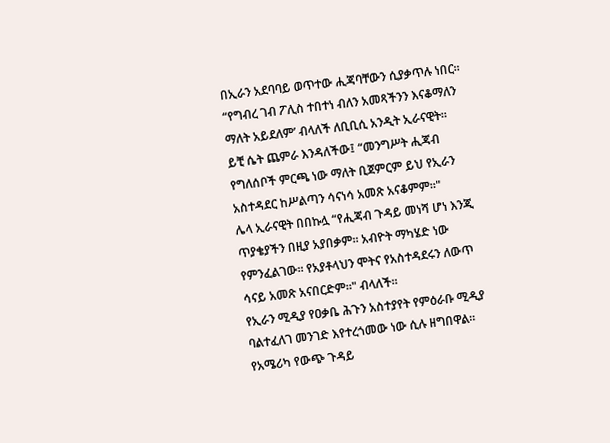በኢራን አደባባይ ወጥተው ሒጃባቸውን ሲያቃጥሉ ነበር።
“የግብረ ገብ ፖሊስ ተበተነ ብለን አመጻችንን እናቆማለን ማለት አይደለም’ ብላለች ለቢቢሲ አንዲት ኢራናዊት።
ይቺ ሴት ጨምራ እንዳለችው፤ “መንግሥት ሒጃብ የግለሰቦች ምርጫ ነው ማለት ቢጀምርም ይህ የኢራን አስተዳደር ከሥልጣን ሳናነሳ አመጽ አናቆምም።"
ሌላ ኢራናዊት በበኩሏ “የሒጃብ ጉዳይ መነሻ ሆነ እንጂ ጥያቄያችን በዚያ አያበቃም። አብዮት ማካሄድ ነው የምንፈልገው። የአያቶላህን ሞትና የአስተዳደሩን ለውጥ ሳናይ አመጽ አናበርድም።" ብላለች።
የኢራን ሚዲያ የዐቃቤ ሕጉን አስተያየት የምዕራቡ ሚዲያ ባልተፈለገ መንገድ እየተረጎመው ነው ሲሉ ዘግበዋል።
የአሜሪካ የውጭ ጉዳይ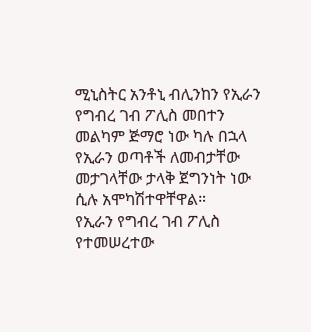ሚኒስትር አንቶኒ ብሊንከን የኢራን የግብረ ገብ ፖሊስ መበተን መልካም ጅማሮ ነው ካሉ በኋላ የኢራን ወጣቶች ለመብታቸው መታገላቸው ታላቅ ጀግንነት ነው ሲሉ አሞካሽተዋቸዋል።
የኢራን የግብረ ገብ ፖሊስ የተመሠረተው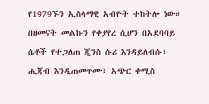የ1979ኙን ኢስላማዊ አብዮት ተከትሎ ነው።
በዘመናት መልኩን የቀያየረ ሲሆን በአደባባይ ሴቶች የተጋለጠ ጂንስ ሱሪ እንዳይለብሱ፣ ሒጃብ እንዲጠመጥሙ፣ አጭር ቀሚስ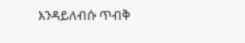እንዳይለብሱ ጥብቅ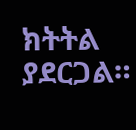ክትትል ያደርጋል።